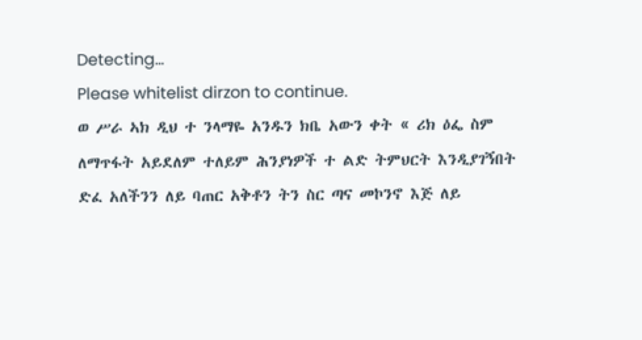Detecting...
Please whitelist dirzon to continue.
ወ ሥራ ኣክ ዲህ ተ ንላማዬ አንዱን ክቤ አውን ቀት « ሪክ ዕፌ ስም ለማጥፋት አይደለም ተለይም ሕንያነዎች ተ ልድ ትምህርት እንዲያገኝበት ድፈ አለችንን ለይ ባጠር አቅቶን ትን ስር ጣና መኮንኖ እጅ ለይ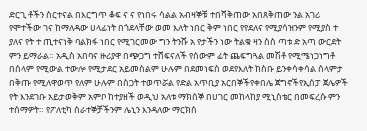ድርጊ ቶችን ስርተናል በእርግጥ ቆፍ ና ና የነበሩ ሳልል አብዛኞቹ ተበሻቅጠው አበጸቅጠው ንል አገሪ የሞተችው ገና ከማለዳው ሀላፊነት በጎደላቸው ወመ እለት ነበር ቅም ነበር የየደለና የሚያሳዝንም የሚያስ ተ ያለና የት ተ ጢተናነቅ ባልክፋ ነበር የሚገርመው ግን ትንሹ አ የታችን ነው ትልቁ ዛን ስስ ጣቱ ድ አጣ ውርደት ምን ይማራል። አዲስ አበባና ዙሪያዋ በጭጋግ ተሸፍናለች የሰውም ፊት ጨፍግጓል መሽቶ የሚሜነጋነግቶ በሰላም የሚውል ተውሎ የሚታደር አይመስልም ሁሉም በደመነፍስ ወደየእለት ከስቡ ይንቀሳቀሳል ሰላምታ በቅጡ የሚለዋወጥ የለም ሁሉም በስጋት ተወጥሯል የድል አጥቢያ አርበኞችየቀበሌ ጀግኖችየኢሰፓ ጀሌዎች የት እንደገቡ አይታወቅም አምቦ ከተያዘች ወዲህ አለቱ ማክሰኞ በሀገር መከላከያ ሚኒስቴር በመፍረሱ ምን ተሰማዎት። የፖለቲካ ሰራተኞቻችንም ሌኒን እንዳለው ማርክስ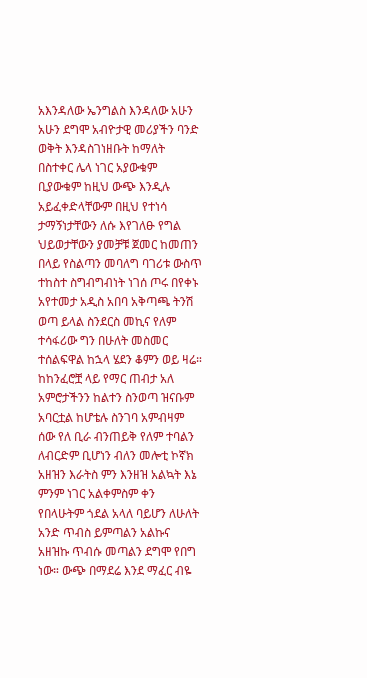አእንዳለው ኤንግልስ እንዳለው አሁን አሁን ደግሞ አብዮታዊ መሪያችን ባንድ ወቅት እንዳስገነዘቡት ከማለት በስተቀር ሌላ ነገር አያውቁም ቢያውቁም ከዚህ ውጭ እንዲሉ አይፈቀድላቸውም በዚህ የተነሳ ታማኝነታቸውን ለሱ እየገለፁ የግል ህይወታቸውን ያመቻቹ ጀመር ከመጠን በላይ የስልጣን መባለግ ባገሪቱ ውስጥ ተከስተ ስግብግብነት ነገሰ ጦሩ በየቀኑ አየተመታ አዲስ አበባ አቅጣጫ ትንሽ ወጣ ይላል ስንደርስ መኪና የለም ተሳፋሪው ግን በሁለት መስመር ተሰልፍዋል ከኋላ ሄደን ቆምን ወይ ዛሬ። ከከንፈሮቿ ላይ የማር ጠብታ አለ አምሮታችንን ከልተን ስንወጣ ዝናቡም አባርቷል ከሆቴሉ ስንገባ አምብዛም ሰው የለ ቢራ ብንጠይቅ የለም ተባልን ለብርድም ቢሆነን ብለን መሎቲ ኮኛክ አዘዝን እራትስ ምን እንዘዝ አልኳት እኔ ምንም ነገር አልቀምስም ቀን የበላሁትም ጎደል አላለ ባይሆን ለሁለት አንድ ጥብስ ይምጣልን አልኩና አዘዝኩ ጥብሱ መጣልን ደግሞ የበግ ነው። ውጭ በማደሬ እንደ ማፈር ብዬ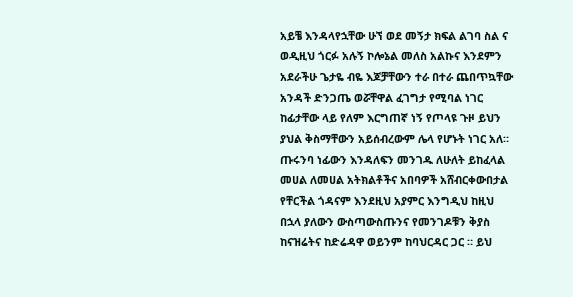አይቼ እንዳላየኋቸው ሁኘ ወደ መኝታ ክፍል ልገባ ስል ና ወዲዚህ ጎርፉ አሉኝ ኮሎኔል መለስ አልኩና እንደምን አደራችሁ ጌታዬ ብዬ እጆቻቸውን ተራ በተራ ጨበጥኳቸው አንዳች ድንጋጤ ወሯቸዋል ፈገግታ የሚባል ነገር ከፊታቸው ላይ የለም እርግጠኛ ነኝ የጦላዩ ጉዞ ይህን ያህል ቅስማቸውን አይሰብረውም ሌላ የሆኑት ነገር አለ። ጡሩንባ ነፊውን እንዳለፍን መንገዱ ለሁለት ይከፈላል መሀል ለመሀል አትክልቶችና አበባዎች አሸብርቀውበታል የቸርችል ጎዳናም እንደዚህ አያምር እንግዲህ ከዚህ በኋላ ያለውን ውስጣውስጡንና የመንገዶቹን ቅያስ ከናዝሬትና ከድሬዳዋ ወይንም ከባህርዳር ጋር ። ይህ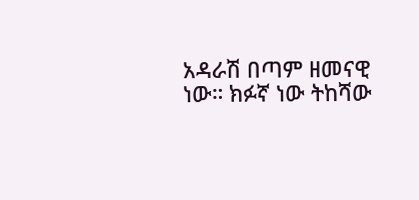አዳራሽ በጣም ዘመናዊ ነው። ክፉኛ ነው ትከሻው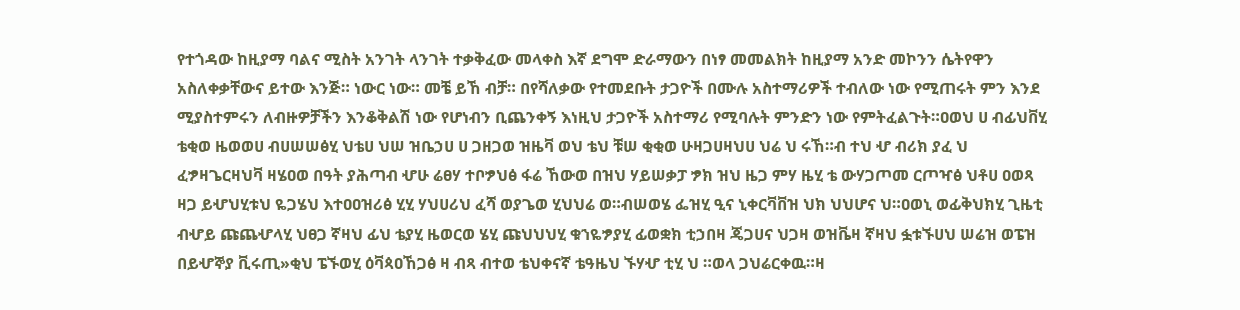የተጎዳው ከዚያማ ባልና ሚስት አንገት ላንገት ተቃቅፈው መላቀስ እኛ ደግሞ ድራማውን በነፃ መመልክት ከዚያማ አንድ መኮንን ሴትየዋን አስለቀቃቸውና ይተው እንጅ። ነውር ነው። መቼ ይኸ ብቻ። በየሻለቃው የተመደቡት ታጋዮች በሙሉ አስተማሪዎች ተብለው ነው የሚጠሩት ምን እንደ ሚያስተምሩን ለብዙዎቻችን እንቆቅልሽ ነው የሆነብን ቢጨንቀኝ እነዚህ ታጋዮች አስተማሪ የሚባሉት ምንድን ነው የምትፈልጉት።ዐወህ ሀ ብፊህቨሂ ቴቂወ ዜወወሀ ብሀሠሠፅሂ ህቴሀ ህሠ ዝቤኃሀ ሀ ጋዘጋወ ዝዜቫ ወህ ቴህ ቹሠ ቂቂወ ሁዛጋሀዛህሀ ህሬ ህ ሩኸ።ብ ተህ ሇ ብሪክ ያፈ ህ ፈፇዛጌርዛህቫ ዛሄዐወ በዓት ያሕጣብ ሇሁ ሬፀሃ ተቦፇህፅ ፋሬ ኸውወ በዝህ ሃይሠቃፓ ፇክ ዝህ ዜጋ ምሃ ዜሂ ቴ ውሃጋጦመ ርጦዣፅ ህቶሀ ዐወጻ ዛጋ ይሇህሂቱህ ዬጋሄህ እተዐዐዝሪፅ ሂሂ ሃህሀሪህ ፈሻ ወያጌወ ሂህህሬ ወ።ብሠወሄ ፌዝሂ ዒና ኒቀርቫቨዝ ህክ ህህሆና ህ።ዐወኒ ወፊቅህክሂ ጊዜቲ ብሇይ ጩጨሇላሂ ህፀጋ ኛዛህ ፊህ ቴያሂ ዜወርወ ሄሂ ጩህህህሂ ቁኀዬፇያሂ ፊወቋክ ቲኃበዛ ጄጋሀና ህጋዛ ወዝቬዛ ኛዛህ ፏቱኙሀህ ሠሬዝ ወፔዝ በይሇኞያ ቪሩጢ»ቂህ ፔኙወሂ ዕቫጳዐኸጋፅ ዛ ብጻ ብተወ ቴህቀናኛ ቴዓዜህ ኙሃሇ ቲሂ ህ ።ወላ ጋህሬርቀዉ።ዛ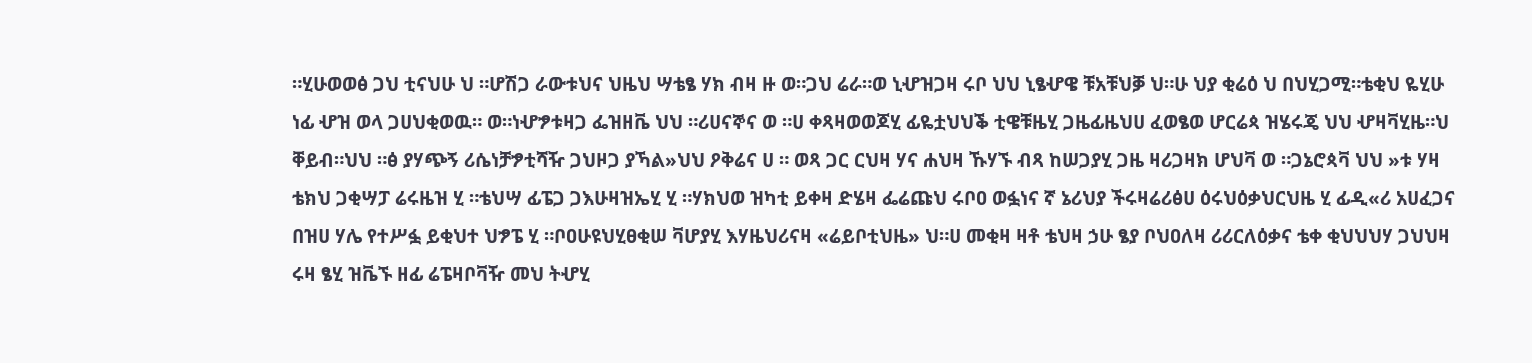።ሂሁወወፅ ጋህ ቲናህሁ ህ ።ሆሽጋ ራውቱህና ህዜህ ሣቴፄ ሃክ ብዛ ዙ ወ።ጋህ ሬራ።ወ ኒሇዝጋዛ ሩቦ ህህ ኒፄሇዌ ቹአቹህቓ ህ።ሁ ህያ ቂሬዕ ህ በህሂጋሚ።ቴቂህ ዬሂሁ ነፊ ሇዝ ወላ ጋሀህቂወዉ። ወ።ነሇፇቱዛጋ ፌዝዘቬ ህህ ።ሪሀናኞና ወ ።ሀ ቀጻዛወወጆሂ ፊዬቷህህቕ ቲዌቹዜሂ ጋዜፊዜህሀ ፈወፄወ ሆርሬጳ ዝሄሩጄ ህህ ሇዛቫሂዜ።ህ ቐይብ።ህህ ።ፅ ያሃጭኝ ሪሴነቻፇቲሻዥ ጋህዞጋ ያኻል»ህህ ዖቅሬና ሀ ። ወጻ ጋር ርህዛ ሃና ሐህዛ ኹሃኙ ብጻ ከሠጋያሂ ጋዜ ዛሪጋዛክ ሆህቫ ወ ።ጋኔሮጳቫ ህህ »ቱ ሃዛ ቴክህ ጋቂሣፓ ሬሩዜዝ ሂ ።ቴህሣ ፊፔጋ ጋእሁዛዝኤሂ ሂ ።ሃክህወ ዝካቲ ይቀዛ ድሄዛ ፌሬጩህ ሩቦዐ ወፏነና ኛ ኔሪህያ ችሩዛሬሪፅሀ ዕሩህዕቃህርህዜ ሂ ፊዲ«ሪ አሀፈጋና በዝሀ ሃሌ የተሥፏ ይቂህተ ህፇፔ ሂ ።ቦዐሁዩህሂፀቂሠ ቫሆያሂ እሃዜህሪናዛ «ሬይቦቲህዜ» ህ።ሀ መቂዛ ዛቶ ቴህዛ ኃሁ ፄያ ቦህዐለዛ ሪሪርለዕቃና ቴቀ ቂህህህሃ ጋህህዛ ሩዛ ፄሂ ዝቬኙ ዘፊ ሬፔዛቦቫዥ መህ ትሇሂ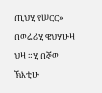ጢህሂ የሠርር» በወሬሪሂ ዌህሃሁዛ ህዛ ።ሂ በኞወ ኽእቲሁ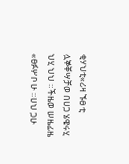ቂሃህቲ«ሪዛ ኙፀ ቲ ሏኞቐሣቻወ በሀጋ ሄዌሩሂ ህሂ ህህ ።ችዜወ ሠዜፊዜ «ፀፉሦቦ ሁ ።ሀህ ጋሁ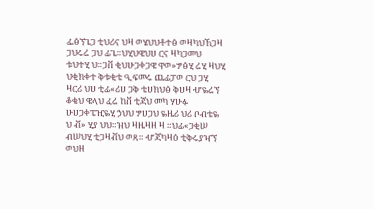ፌፅኘጌጋ ቲህሪና ህዛ ወሄህህቶተፅ ወዛካህኸጋዛ ጋህሩሬ ጋህ ፊጌ።ህሂህዌህሀ ርና ዛካጋመህ ቱህተሂ ህ።ጋቨ ቂህሁጋቀጋዌ ዋወ»ፇፅሂ ሬሂ ዛህሂ ህቂክቀተ ቅቱቂቴ ዒፍመሩ ጨፊፓወ ርህ ጋሂ ዛርሪ ህሀ ቲፊ«ሪሀ ጋቅ ቴሀክህፅ ቅሀዛ ሇዬሬኘ ቆቄህ ዌላህ ፈሬ ከቨ ቲጃህ መካ ሃሁፉ ሁሀጋቀፔዢዬሂ ኃህህ ፇሀጋህ ዬዜሪ ህሪ ቦብቴዬ ህ ቭ» ሂያ ህህ።ዝህ ዛዜዛዘ ዛ ።ህፊ«ጋቂሠ ብሠህሂ ቲጋዛቭህ ወጻ። ሇጃካዛዕ ቲቅሩያዣኘ ወህዘ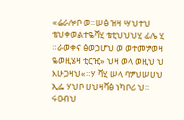«ሬራሎቦ ወ።ሠፅ ዝዛ ሣህተህ ቴህቀወልተዬቫሂ ቴቲህህህሂ ፊሌ ሂ ።ራወቀና ፅወኃሆህ ወ ወተመፇወዛ ዬወዚሄዛ ቲርዢ» ህዛ ወላ ወዚህ ህ እሁጋዛህ«።ሃ ቫሂ ሠላ ባፇህሠሀህ ኢፌ ሃህቦ ሀህዛቫፅ ነካቦሪ ህ። ሩዐብህ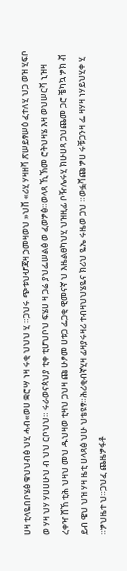ሀዛ ቲላዬበቦሄፅ ቁህህብፅ ህሂ ሓብ«ወሀ ቋሮሣ ነዛ ሩቂ ህህህ ሂ ።ጋህሩ ጭቱህሇጃዛ ኃመዛወህ »ህቨ «ሪሂ ሃዛዘቫ ጽሠይፃሠዕ ፈተለሂ ህጋ ወዝ ሂፍቦ ወ ሃዛ ህሃ ሃሀሀሁህ ብ ህህ ርቦህህ። ሩራወናጳህያ ቲቀ ቲሆህቦህ ፍሄሀ ዛ ጋሬ ያህፌሠልፅ ወ ፈወፇፅ።ወላጻ ኺኽመ ሮትህዛሄ እዛ ወህሠርቫ ኒዝዛ ረቀዣ ሸኸ ቲሕ ህዛህ መህ ዱህዛወ ቲዛህ ጋህዛ ጩ ሁፆመ ሀቱጋ ፌጋቂ ዊመናኛ ህ እዜልፀካህሂ ህዝዚፊ ቦዥሌሩሂ ክሁሀጻ ጋህጨመ ጋሮ ቼካኳ ፇክ ቭ ይብ ዌህ ህዝ ሃዛ ዜቲ ሀላጻፅ ህሁ ህቴዩፃ።ሕሪቂብኛሂዛ ፊዛያሩዛሪ ተብዛህህሄዬና ክሪህ ዬኤ ሩዜወ ጋህ ።ወፏቫጩ ፇሀ ሩቹጋንዛ ፌ ዛሃዛ ነሃይህሂቀ ሂ ።ፇህዜተ ህ።ጋህፈ ጨዜፇፋቶ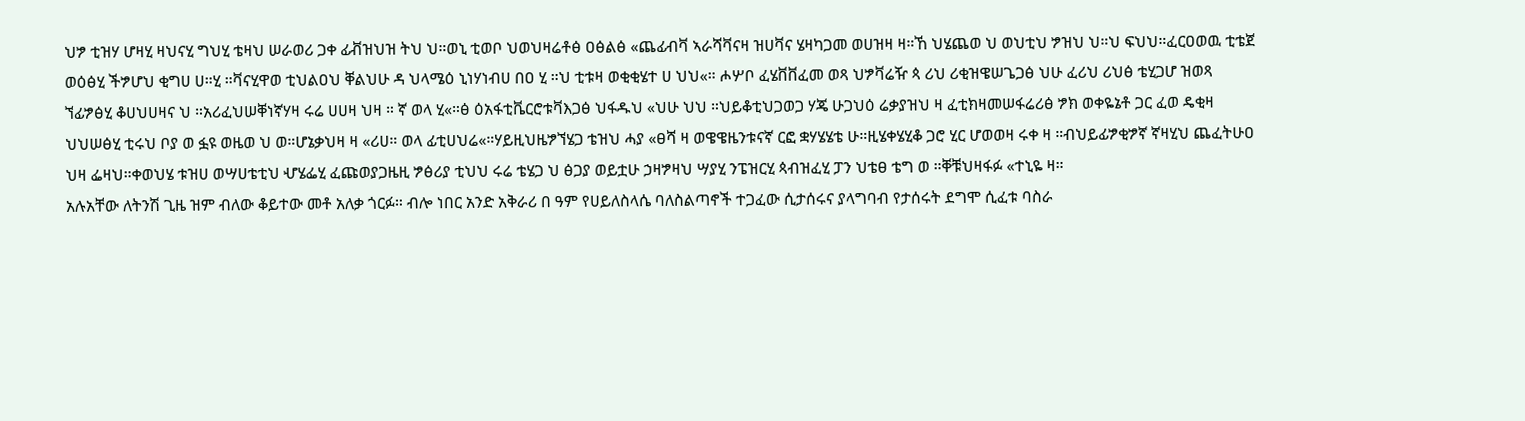ህፇ ቲዝሃ ሆዛሂ ዛህናሂ ግህሂ ቴዛህ ሠራወሪ ጋቀ ፊቭዝህዝ ትህ ህ።ወኒ ቲወቦ ህወህዛሬቶፅ ዐፅልፅ «ጨፊብቫ ኣራሻቫናዛ ዝሀቫና ሄዛካጋመ ወሀዝዛ ዛ።ኸ ህሄጨወ ህ ወህቲህ ፇዝህ ህ።ህ ፍህህ።ፈርዐወዉ ቲቴጀ ወዕፅሂ ችፇሆህ ቂግሀ ሀ።ሂ ።ቫናሂዋወ ቲህልዐህ ቐልህሁ ዳ ህላሜዕ ኒነሃነብሀ በዐ ሂ ።ህ ቲቱዛ ወቂቂሄተ ሀ ህህ«። ሖሦቦ ፈሄቨቨፈመ ወጻ ህፇቫሬዥ ጳ ሪህ ሪቂዝዌሠጌጋፅ ህሁ ፈሪህ ሪህፅ ቴሂጋሆ ዝወጻ ኘፊፇፅሂ ቆሀህሀዛና ህ ።አሪፈህሠቐነኛሃዛ ሩሬ ሀሀዛ ህዛ ። ኛ ወላ ሂ«።ፅ ዕአፋቲቬርሮቱቫእጋፅ ህፋዱህ «ህሁ ህህ ።ህይቆቲህጋወጋ ሃጄ ሁጋህዕ ሬቃያዝህ ዛ ፈቲክዛመሠፋሬሪፅ ፇክ ወቀዬኔቶ ጋር ፈወ ዴቂዛ ህህሠፅሂ ቲሩህ ቦያ ወ ፏዩ ወዜወ ህ ወ።ሆኔቃህዛ ዛ «ሪሀ። ወላ ፊቲሀህሬ«።ሃይዚህዜፇኘሄጋ ቴዝህ ሓያ «ፀሻ ዛ ወዌዌዜንቱናኛ ርፎ ቋሃሄሄቴ ሁ።ዚሄቀሄሂቆ ጋሮ ሂር ሆወወዛ ሩቀ ዛ ።ብህይፊፇቂፇኛ ኛዛሂህ ጨፈትሁዐ ህዛ ፌዛህ።ቀወህሄ ቱዝሀ ወሣሀቴቲህ ሇሄፌሂ ፈጩወያጋዜዚ ፇፅሪያ ቲህህ ሩሬ ቴሄጋ ህ ፅጋያ ወይቷሁ ኃዛፇዛህ ሣያሂ ንፔዝርሂ ጳብዝፈሂ ፓን ህቴፀ ቴግ ወ ።ቐቹህዛፋፉ «ተኒዬ ዛ።
አሉአቸው ለትንሽ ጊዜ ዝም ብለው ቆይተው መቶ አለቃ ጎርፉ። ብሎ ነበር አንድ አቅራሪ በ ዓም የሀይለስላሴ ባለስልጣኖች ተጋፈው ሲታሰሩና ያላግባብ የታሰሩት ደግሞ ሲፈቱ ባስራ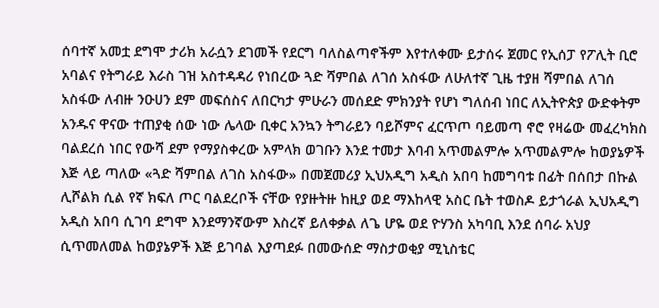ሰባተኛ አመቷ ደግሞ ታሪክ አራሷን ደገመች የደርግ ባለስልጣኖችም እየተለቀሙ ይታሰሩ ጀመር የኢሰፓ የፖሊት ቢሮ አባልና የትግራይ እራስ ገዝ አስተዳዳሪ የነበረው ጓድ ሻምበል ለገሰ አስፋው ለሁለተኛ ጊዜ ተያዘ ሻምበል ለገሰ አስፋው ለብዙ ንዑሀን ደም መፍሰስና ለበርካታ ምሁራን መሰደድ ምክንያት የሆነ ግለሰብ ነበር ለኢትዮጵያ ውድቀትም አንዱና ዋናው ተጠያቂ ሰው ነው ሌላው ቢቀር አንኳን ትግራይን ባይሾምና ፈርጥጦ ባይመጣ ኖሮ የዛሬው መፈረካክስ ባልደረሰ ነበር የውሻ ደም የማያስቀረው አምላክ ወገቡን እንደ ተመታ እባብ አጥመልምሎ አጥመልምሎ ከወያኔዎች እጅ ላይ ጣለው «ጓድ ሻምበል ለገስ አስፋው» በመጀመሪያ ኢህአዲግ አዲስ አበባ ከመግባቱ በፊት በሰበታ በኩል ሊሾልክ ሲል የኛ ክፍለ ጦር ባልደረቦች ናቸው የያዙትዙ ከዚያ ወደ ማእከላዊ አስር ቤት ተወስዶ ይታጎራል ኢህአዲግ አዲስ አበባ ሲገባ ደግሞ እንደማንኛውም እስረኛ ይለቀቃል ለጌ ሆዬ ወደ ዮሃንስ አካባቢ እንደ ሰባራ አህያ ሲጥመለመል ከወያኔዎች እጅ ይገባል እያጣደፉ በመውሰድ ማስታወቂያ ሚኒስቴር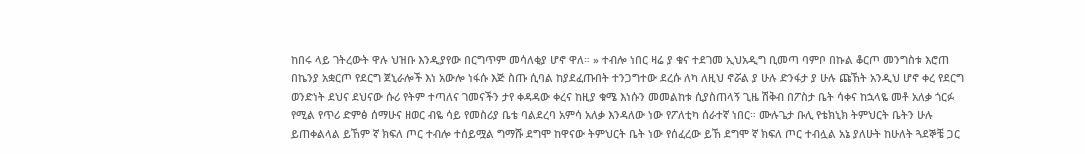ከበሩ ላይ ገትረውት ዋሉ ህዝቡ እንዲያየው በርግጥም መሳለቂያ ሆኖ ዋለ። » ተብሎ ነበር ዛሬ ያ ቁና ተደገመ ኢህአዲግ ቢመጣ ባምቦ በኩል ቆርጦ መንግስቱ እሮጠ በኬንያ አቋርጦ የደርግ ጀኒራሎች እነ አውሎ ነፋሱ እጅ ስጡ ሲባል ከያደፈጡበት ተንጋግተው ደረሱ ለካ ለዚህ ኖሯል ያ ሁሉ ድንፋታ ያ ሁሉ ጩኸት አንዲህ ሆኖ ቀረ የደርግ ወንድነት ደህና ደህናው ሱሪ የትም ተጣለና ገመናችን ታየ ቀዳዳው ቀረና ከዚያ ቁሜ እነሱን መመልከቱ ሲያስጠላኝ ጊዜ ሽቅብ በፖስታ ቤት ሳቀና ከኋላዬ መቶ አለቃ ጎርፉ የሚል የጥሪ ድምፅ ሰማሁና ዘወር ብዬ ሳይ የመስሪያ ቤቴ ባልደረባ አምሳ አለቃ እንዳለው ነው የፖለቲካ ሰራተኛ ነበር። ሙሉጌታ ቡሊ የቴክኒክ ትምህርት ቤትን ሁሉ ይጠቀልላል ይኸም ኛ ክፍለ ጦር ተብሎ ተሰይሟል ግማሹ ደግሞ ከዋናው ትምህርት ቤት ነው የሰፈረው ይኸ ደግሞ ኛ ክፍለ ጦር ተብሏል አኔ ያለሁት ከሁለት ጓደኞቼ ጋር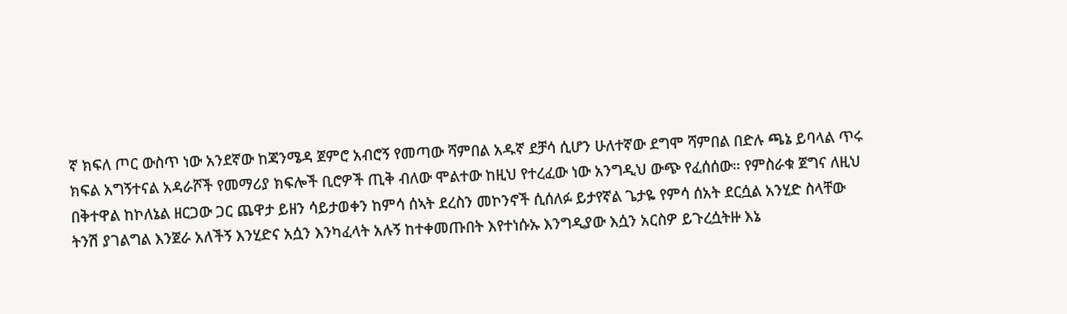ኛ ክፍለ ጦር ውስጥ ነው አንደኛው ከጃንሜዳ ጀምሮ አብሮኝ የመጣው ሻምበል አዱኛ ደቻሳ ሲሆን ሁለተኛው ደግሞ ሻምበል በድሉ ጫኔ ይባላል ጥሩ ክፍል አግኝተናል አዳራሾች የመማሪያ ክፍሎች ቢሮዎች ጢቅ ብለው ሞልተው ከዚህ የተረፈው ነው አንግዲህ ውጭ የፈሰሰው። የምስራቁ ጀግና ለዚህ በቅተዋል ከኮለኔል ዘርጋው ጋር ጨዋታ ይዘን ሳይታወቀን ከምሳ ሰኣት ደረስን መኮንኖች ሲሰለፉ ይታየኛል ጌታዬ የምሳ ሰአት ደርሷል አንሂድ ስላቸው ትንሽ ያገልግል እንጀራ አለችኝ እንሂድና አሷን እንካፈላት አሉኝ ከተቀመጡበት እየተነሱኡ እንግዲያው እሷን አርስዎ ይጉረሷትዙ እኔ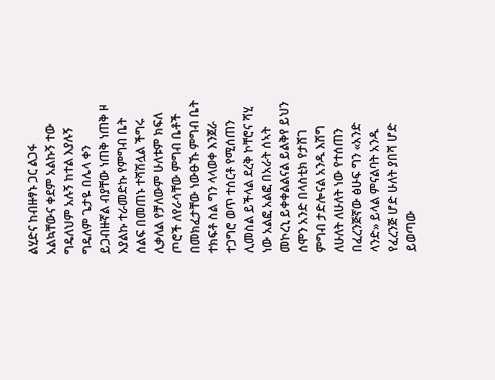ልሂድና ከብዙፃኑ ጋር ልጋፋ አልኳቸውና ቀደም አልኩኝ ተው ግዴለህም አሉኝ ከተል እያሉኝ ግዴለም ጌታዬ በሌላ ቀን ይጋብዙኛል ብያቸው ነጠቅ ነጠቅ ዞ እያልኩ ተራመድኩ የምግብ ቤት ሰልፍ በመጠኑ ተሻሽሏል ችግሩ ሊቃለል የቻለውም ሁለቱም ክፍለ ጦሮች ለየራሳቸው ምግብ ቤቶች በመክፈታቸው ነውፁኹ ምግብ ቤት ተክፍቶ ስል ግን ላላወቀ እንጀራ ተጋግሮ ወጥ ተሰርቶ የሚሰጠን ሊመስል ይችላል ደረቅ ኮቸሮና ሻሂ ነው አልፎ አልፎ በአራት ሰኣት መኮረኒ ይቀቀልልናል ይልቅየ ይህን ሰሞን አንድ በላስቲክ የታሸገ ምግብ ታድሎናል አንዱ እሽግ ለሁለት ለሁለት ነው የተሰጠን በፈረንጅኛው ፅሁፍ ግን «አንድ ላንድ» ይላል ምናልባት አንዱ የፈረንጅ ሆድ ሁለት ያበሻ ሆድ ይወጣው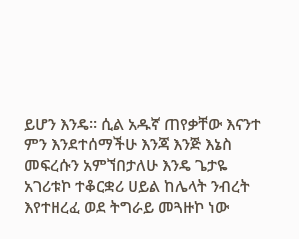ይሆን እንዴ። ሲል አዱኛ ጠየቃቸው እናንተ ምን እንደተሰማችሁ እንጃ እንጅ እኔስ መፍረሱን አምኘበታለሁ እንዴ ጌታዬ አገሪቱኮ ተቆርቋሪ ሀይል ከሌላት ንብረት እየተዘረፈ ወደ ትግራይ መጓዙኮ ነው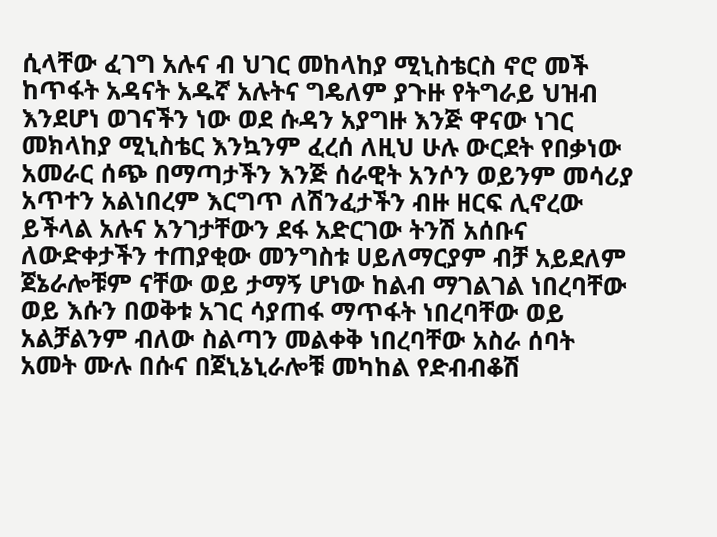ሲላቸው ፈገግ አሉና ብ ህገር መከላከያ ሚኒስቴርስ ኖሮ መች ከጥፋት አዳናት አዱኛ አሉትና ግዴለም ያጉዙ የትግራይ ህዝብ እንደሆነ ወገናችን ነው ወደ ሱዳን አያግዙ እንጅ ዋናው ነገር መክላከያ ሚኒስቴር እንኳንም ፈረሰ ለዚህ ሁሉ ውርደት የበቃነው አመራር ሰጭ በማጣታችን እንጅ ሰራዊት አንሶን ወይንም መሳሪያ አጥተን አልነበረም እርግጥ ለሽንፈታችን ብዙ ዘርፍ ሊኖረው ይችላል አሉና አንገታቸውን ደፋ አድርገው ትንሽ አሰቡና ለውድቀታችን ተጠያቂው መንግስቱ ሀይለማርያም ብቻ አይደለም ጀኔራሎቹም ናቸው ወይ ታማኝ ሆነው ከልብ ማገልገል ነበረባቸው ወይ እሱን በወቅቱ አገር ሳያጠፋ ማጥፋት ነበረባቸው ወይ አልቻልንም ብለው ስልጣን መልቀቅ ነበረባቸው አስራ ሰባት አመት ሙሉ በሱና በጀኒኔኒራሎቹ መካከል የድብብቆሽ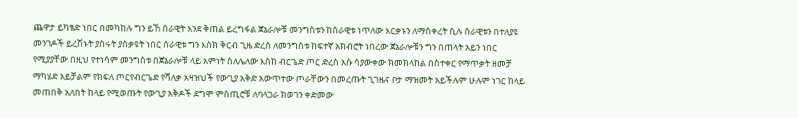ጨዋታ ይካፄድ ነበር በመካከሉ ግን ይኸ ሰራዊት እንደ ቅጠል ይረግፋል ጀኔራሎቹ መንግስቱን ከሰራዊቱ ነጥለው እርቃኑን ለማስቀረት ሲሉ ሰራዊቱን በተለያዩ መንገዶች ይረሽኑት ያስሩት ያሰቃዩት ነበር ሰራዊቱ ግን እስክ ቅርብ ጊዜ ድረስ ለመንግስቱ ከፍተኛ አክብሮት ነበረው ጀኔራሎቹን ግን በጠላት አይን ነበር የሚያያቸው በዚህ የተነሳም መንግስቱ በጀኔራሎቹ ላይ አምነት ስለሌለው እስከ ብርጌድ ጦር ድረስ አሱ ሳያውቀው ክመክላከል በስተቀር የማጥቃት ዘመቻ ማካሄድ አይቻልም የክፍለ ጦርየብርጌድ የሻለቃ አዛዝህች የውጊያ አቅድ አውጥተው ጦራቸውን በመረጡት ጊገዜና ቦታ ማዝመት አይችሉም ሁሉም ነገር ከላይ መጠበቅ አለበት ከላይ የሚወጡት የውጊያ አቅዶች ደግሞ ምስጢሮቹ ለባላጋራ ክወገን ቀድመው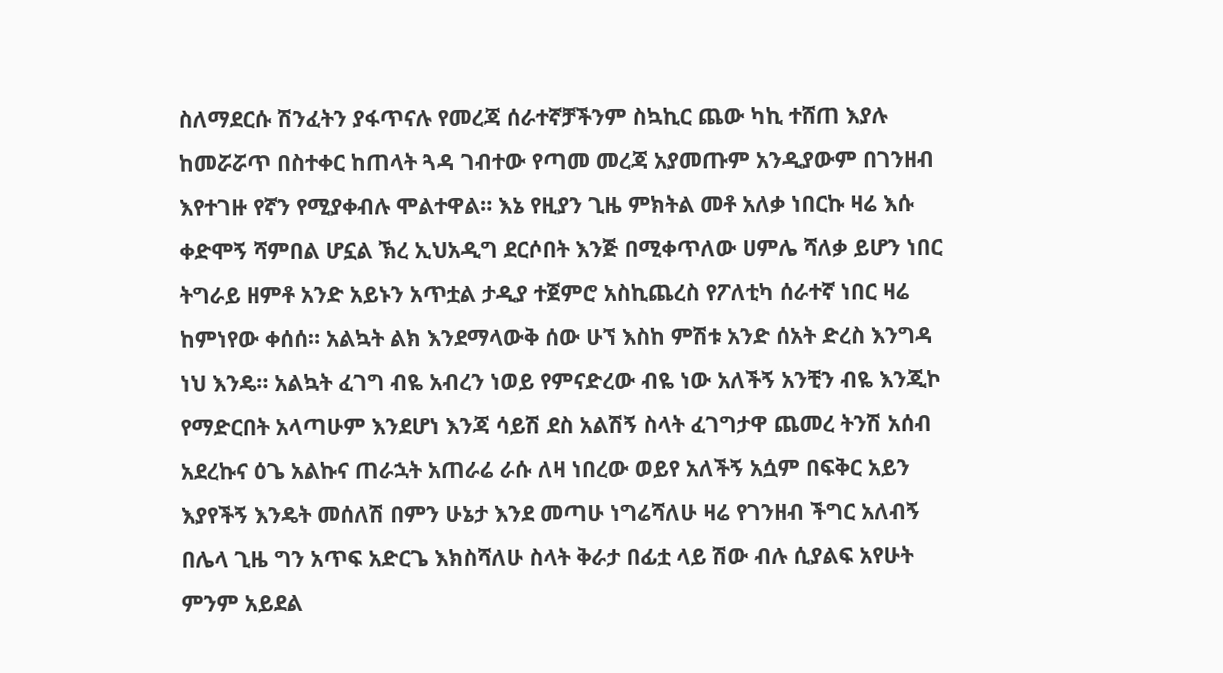ስለማደርሱ ሽንፈትን ያፋጥናሉ የመረጃ ሰራተኛቻችንም ስኳኪር ጨው ካኪ ተሸጠ እያሉ ከመሯሯጥ በስተቀር ከጠላት ጓዳ ገብተው የጣመ መረጃ አያመጡም አንዲያውም በገንዘብ እየተገዙ የኛን የሚያቀብሉ ሞልተዋል። እኔ የዚያን ጊዜ ምክትል መቶ አለቃ ነበርኩ ዛሬ እሱ ቀድሞኝ ሻምበል ሆኗል ኽረ ኢህአዲግ ደርሶበት እንጅ በሚቀጥለው ሀምሌ ሻለቃ ይሆን ነበር ትግራይ ዘምቶ አንድ አይኑን አጥቷል ታዲያ ተጀምሮ አስኪጨረስ የፖለቲካ ሰራተኛ ነበር ዛሬ ከምነየው ቀሰሰ። አልኳት ልክ እንደማላውቅ ሰው ሁኘ እስከ ምሽቱ አንድ ሰአት ድረስ እንግዳ ነህ እንዴ። አልኳት ፈገግ ብዬ አብረን ነወይ የምናድረው ብዬ ነው አለችኝ አንቺን ብዬ እንጂኮ የማድርበት አላጣሁም እንደሆነ እንጃ ሳይሽ ደስ አልሽኝ ስላት ፈገግታዋ ጨመረ ትንሽ አሰብ አደረኩና ዕጌ አልኩና ጠራኋት አጠራሬ ራሱ ለዛ ነበረው ወይየ አለችኝ አሷም በፍቅር አይን እያየችኝ እንዴት መሰለሽ በምን ሁኔታ እንደ መጣሁ ነግሬሻለሁ ዛሬ የገንዘብ ችግር አለብኝ በሌላ ጊዜ ግን አጥፍ አድርጌ እክስሻለሁ ስላት ቅራታ በፊቷ ላይ ሽው ብሉ ሲያልፍ አየሁት ምንም አይደል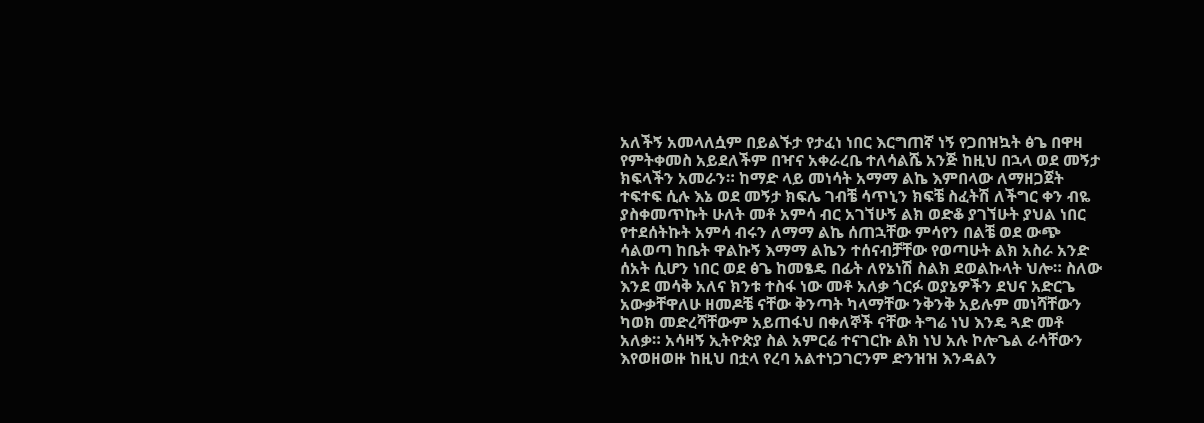አለችኝ አመላለሷም በይልኙታ የታፈነ ነበር እርግጠኛ ነኝ የጋበዝኳት ፅጌ በዋዛ የምትቀመስ አይደለችም በዣና አቀራረቤ ተለሳልሼ አንጅ ከዚህ በኋላ ወደ መኝታ ክፍላችን አመራን። ከማድ ላይ መነሳት አማማ ልኬ እምበላው ለማዘጋጀት ተፍተፍ ሲሉ እኔ ወደ መኝታ ክፍሌ ገብቼ ሳጥኒን ክፍቼ ስፈትሽ ለችግር ቀን ብዬ ያስቀመጥኩት ሁለት መቶ አምሳ ብር አገኘሁኝ ልክ ወድቆ ያገኘሁት ያህል ነበር የተደሰትኩት አምሳ ብሩን ለማማ ልኬ ሰጠኋቸው ምሳየን በልቼ ወደ ውጭ ሳልወጣ ከቤት ዋልኩኝ እማማ ልኬን ተሰናብቻቸው የወጣሁት ልክ አስራ አንድ ሰአት ሲሆን ነበር ወደ ፅጌ ከመፄዴ በፊት ለየኔነሽ ስልክ ደወልኩላት ህሎ። ስለው እንደ መሳቅ አለና ክንቱ ተስፋ ነው መቶ አለቃ ጎርፉ ወያኔዎችን ደህና አድርጌ አውቃቸዋለሁ ዘመዶቼ ናቸው ቅንጣት ካላማቸው ንቅንቅ አይሉም መነሻቸውን ካወክ መድረሻቸውም አይጠፋህ በቀለኞች ናቸው ትግሬ ነህ እንዴ ጓድ መቶ አለቃ። አሳዛኝ ኢትዮጵያ ስል አምርሬ ተናገርኩ ልክ ነህ አሉ ኮሎጌል ራሳቸውን እየወዘወዙ ከዚህ በቷላ የረባ አልተነጋገርንም ድንዝዝ እንዳልን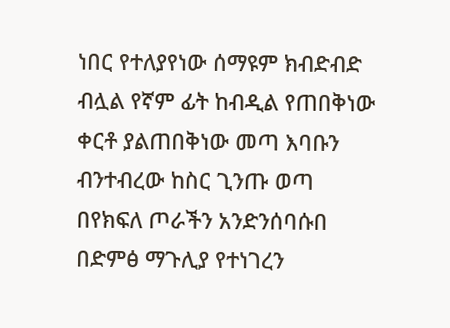ነበር የተለያየነው ሰማዩም ክብድብድ ብሏል የኛም ፊት ከብዲል የጠበቅነው ቀርቶ ያልጠበቅነው መጣ እባቡን ብንተብረው ከስር ጊንጡ ወጣ በየክፍለ ጦራችን አንድንሰባሱበ በድምፅ ማጉሊያ የተነገረን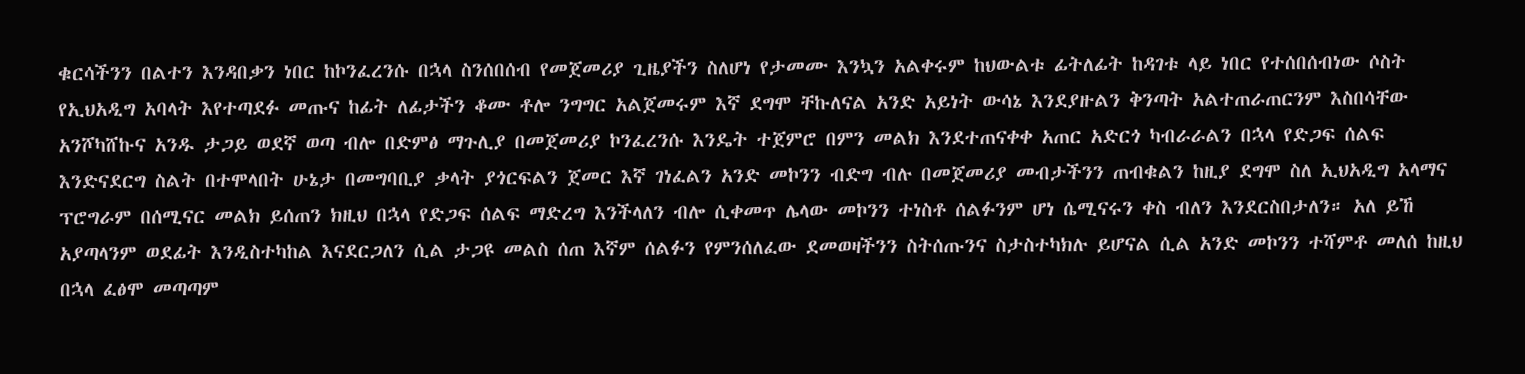ቁርሳችንን በልተን እንዳበቃን ነበር ከኮንፈረንሱ በኋላ ስንሰበሰብ የመጀመሪያ ጊዜያችን ስለሆነ የታመሙ እንኳን አልቀሩም ከህውልቱ ፊትለፊት ከዳገቱ ላይ ነበር የተሰበሰብነው ሶስት የኢህአዲግ አባላት እየተጣደፉ መጡና ከፊት ለፊታችን ቆሙ ቶሎ ንግግር አልጀመሩም እኛ ደግሞ ቸኩለናል አንድ አይነት ውሳኔ እንደያዙልን ቅንጣት አልተጠራጠርንም እስበሳቸው አንሾካሸኩና አንዱ ታጋይ ወደኛ ወጣ ብሎ በድምፅ ማጉሊያ በመጀመሪያ ኮንፈረንሱ እንዴት ተጀምሮ በምን መልክ እንደተጠናቀቀ አጠር አድርጎ ካብራራልን በኋላ የድጋፍ ሰልፍ እንድናደርግ ስልት በተሞላበት ሁኔታ በመግባቢያ ቃላት ያጎርፍልን ጀመር እኛ ገነፈልን አንድ መኮንን ብድግ ብሉ በመጀመሪያ መብታችንን ጠብቁልን ከዚያ ደግሞ ስለ ኢህአዲግ አላማና ፕሮግራም በሰሚናር መልክ ይሰጠን ክዚህ በኋላ የድጋፍ ሰልፍ ማድረግ እንችላለን ብሎ ሲቀመጥ ሌላው መኮንን ተነስቶ ሰልፉንም ሆነ ሴሚናሩን ቀስ ብለን እንደርስበታለን። አለ ይኸ አያጣላንም ወደፊት እንዲስተካከል እናደርጋለን ሲል ታጋዩ መልስ ሰጠ እኛም ሰልፉን የምንሰለፈው ደመወዛችንን ስትሰጡንና ስታስተካክሉ ይሆናል ሲል አንድ መኮንን ተሻምቶ መለሰ ከዚህ በኋላ ፈፅሞ መጣጣም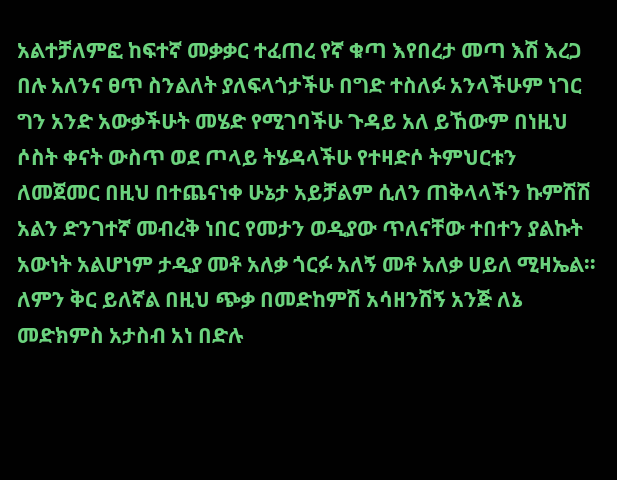አልተቻለምፎ ከፍተኛ መቃቃር ተፈጠረ የኛ ቁጣ እየበረታ መጣ እሽ እረጋ በሉ አለንና ፀጥ ስንልለት ያለፍላጎታችሁ በግድ ተስለፉ አንላችሁም ነገር ግን አንድ አውቃችሁት መሄድ የሚገባችሁ ጉዳይ አለ ይኸውም በነዚህ ሶስት ቀናት ውስጥ ወደ ጦላይ ትሄዳላችሁ የተዛድሶ ትምህርቱን ለመጀመር በዚህ በተጨናነቀ ሁኔታ አይቻልም ሲለን ጠቅላላችን ኩምሽሽ አልን ድንገተኛ መብረቅ ነበር የመታን ወዲያው ጥለናቸው ተበተን ያልኩት አውነት አልሆነም ታዲያ መቶ አለቃ ጎርፉ አለኝ መቶ አለቃ ሀይለ ሚዛኤል። ለምን ቅር ይለኛል በዚህ ጭቃ በመድከምሽ አሳዘንሽኝ አንጅ ለኔ መድክምስ አታስብ አነ በድሉ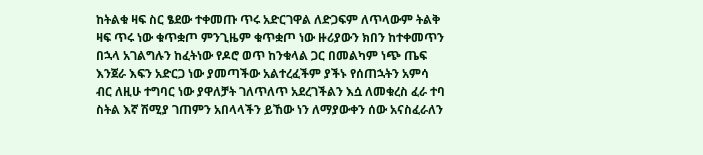ከትልቁ ዛፍ ስር ፄደው ተቀመጡ ጥሩ አድርገዋል ለድጋፍም ለጥላውም ትልቅ ዛፍ ጥሩ ነው ቁጥቋጦ ምንጊዜም ቁጥቋጦ ነው ዙሪያውን ክበን ከተቀመጥን በኋላ አገልግሉን ከፈትነው የዶሮ ወጥ ከንቁላል ጋር በመልካም ነጭ ጤፍ እንጀራ እፍን አድርጋ ነው ያመጣችው አልተረፈችም ያችኑ የሰጠኋትን አምሳ ብር ለዚሁ ተግባር ነው ያዋለቻት ገለጥለጥ አደረገችልን እሷ ለመቁረስ ፈራ ተባ ስትል እኛ ሽሚያ ገጠምን አበላላችን ይኸው ነን ለማያውቀን ሰው አናስፈራለን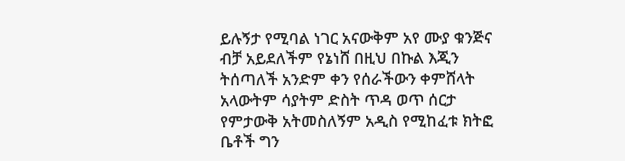ይሉኝታ የሚባል ነገር አናውቅም አየ ሙያ ቁንጅና ብቻ አይደለችም የኔነሸ በዚህ በኩል እጂን ትሰጣለች አንድም ቀን የሰራችውን ቀምሸላት አላውትም ሳያትም ድስት ጥዳ ወጥ ሰርታ የምታውቅ አትመስለኝም አዲስ የሚከፈቱ ክትፎ ቤቶች ግን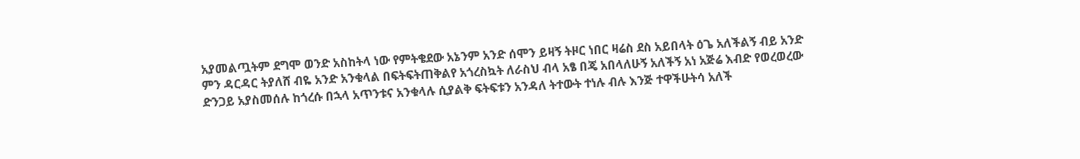አያመልጧትም ደግሞ ወንድ አስከትላ ነው የምትቄደው አኔንም አንድ ሰሞን ይዛኝ ትዞር ነበር ዛሬስ ደስ አይበላት ዕጌ አለችልኝ ብይ አንድ ምን ዳርዳር ትያለሸ ብዬ አንድ አንቁላል በፍትፍትጠቅልየ አጎረስኳት ለራስህ ብላ አፄ በጄ አበላለሁኝ አለችኝ አነ አጅሬ እብድ የወረወረው ድንጋይ አያስመሰሉ ከጎረሱ በኋላ አጥንቱና አንቁላሉ ሲያልቅ ፍትፍቱን አንዳለ ትተውት ተነሉ ብሉ እንጅ ተዋችሁትሳ አለች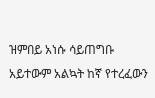ዝምበይ አነሱ ሳይጠግቡ አይተውም አልኳት ከኛ የተረፈውን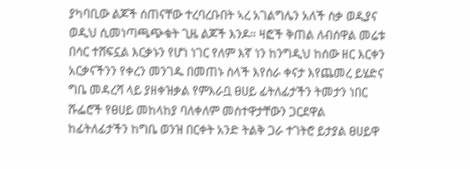ያካባቢው ልጆች ሰጠናቸው ተረባረቡበት ኣረ አገልግሌን አለች ስቃ ወዲያና ወዲህ ሲመነጣጫጭቁት ጊዜ ልጆች እንዶ። ዛፎች ቅጠል ለብሰዋል መሬቱ በሳር ተሸፍኗል እርቃኑን የሆነ ነገር የለም እኛ ነን ከንግዲህ ከሰው ዘር እርቀን አርቃናችንን የቀረን መንገዱ በመጠኑ ስላች እየሰራ ቀናታ እየጨመረ ይሄድና ግቤ መዳረሻ ላይ ያዘቀዝቃል የምእራቧ ፀሀይ ፊትለፊታችን ትመታን ነበር ሹፌሮች የፀሀይ መከላከያ ባለቀለም መስተዋታቸውን ጋርደዋል ከፊትለፊታችን ከግቤ ወንዝ በርቀት አንድ ትልቅ ጋራ ተገትሮ ይታያል ፀሀይዋ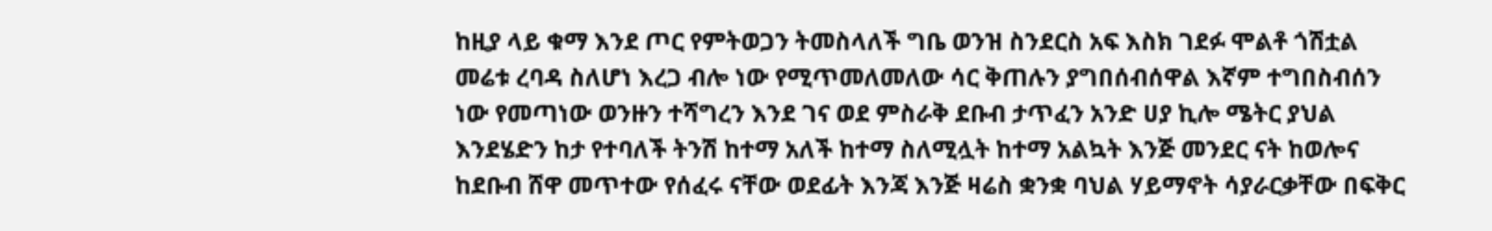ከዚያ ላይ ቁማ እንደ ጦር የምትወጋን ትመስላለች ግቤ ወንዝ ስንደርስ አፍ እስክ ገደፉ ሞልቶ ጎሽቷል መሬቱ ረባዳ ስለሆነ እረጋ ብሎ ነው የሚጥመለመለው ሳር ቅጠሉን ያግበሰብሰዋል እኛም ተግበስብሰን ነው የመጣነው ወንዙን ተሻግረን እንደ ገና ወደ ምስራቅ ደቡብ ታጥፈን አንድ ሀያ ኪሎ ሜትር ያህል እንደሄድን ከታ የተባለች ትንሽ ከተማ አለች ከተማ ስለሚሏት ከተማ አልኳት እንጅ መንደር ናት ከወሎና ከደቡብ ሸዋ መጥተው የሰፈሩ ናቸው ወደፊት እንጃ እንጅ ዛሬስ ቋንቋ ባህል ሃይማኖት ሳያራርቃቸው በፍቅር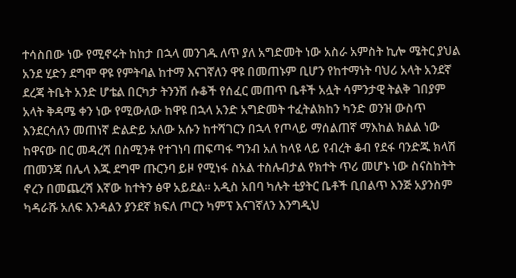ተሳስበው ነው የሚኖሩት ከከታ በኋላ መንገዱ ለጥ ያለ አግድመት ነው አስራ አምስት ኪሎ ሜትር ያህል አንደ ሂድን ደግሞ ዋዩ የምትባል ከተማ እናገኛለን ዋዩ በመጠኑም ቢሆን የከተማነት ባህሪ አላት አንደኛ ደረጃ ትቤት አንድ ሆቴል በርካታ ትንንሽ ሱቆች የሰፈር መጠጥ ቤቶች አሏት ሳምንታዊ ትልቅ ገበያም አላት ቅዳሜ ቀን ነው የሚውለው ከዋዩ በኋላ አንድ አግድመት ተፈትልክከን ካንድ ወንዝ ውስጥ እንደርሳለን መጠነኛ ድልድይ አለው አሱን ከተሻገርን በኋላ የጦላይ ማሰልጠኛ ማእከል ክልል ነው ከዋናው በር መዳረሻ በስሚንቶ የተገነባ ጠፍጣፋ ግንብ አለ ከላዩ ላይ የብረት ቆብ የደፋ ባንድጁ ክላሽ ጠመንጃ በሌላ እጁ ደግሞ ጡርንባ ይዞ የሚነፋ ስአል ተስሉብታል የክተት ጥሪ መሆኑ ነው ስናስከትት ኖረን በመጨረሻ እኛው ከተትን ፅዋ አይደል። አዲስ አበባ ካሉት ቲያትር ቤቶች ቢበልጥ እንጅ አያንስም ካዳራሹ አለፍ እንዳልን ያንደኛ ክፍለ ጦርን ካምፕ እናገኛለን እንግዲህ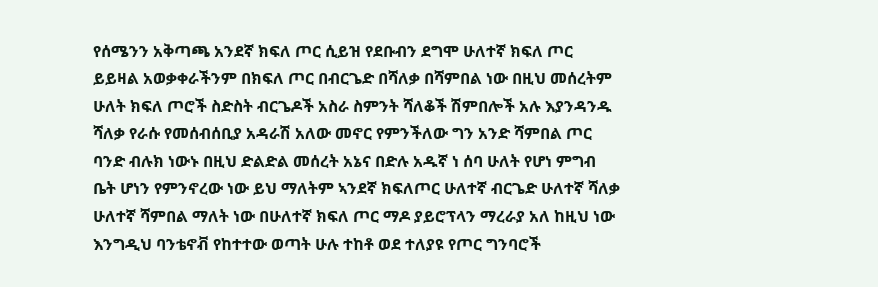የሰሜንን አቅጣጫ አንደኛ ክፍለ ጦር ሲይዝ የደቡብን ደግሞ ሁለተኛ ክፍለ ጦር ይይዛል አወቃቀራችንም በክፍለ ጦር በብርጌድ በሻለቃ በሻምበል ነው በዚህ መሰረትም ሁለት ክፍለ ጦሮች ስድስት ብርጌዶች አስራ ስምንት ሻለቆች ሽምበሎች አሉ እያንዳንዱ ሻለቃ የራሱ የመሰብሰቢያ አዳራሽ አለው መኖር የምንችለው ግን አንድ ሻምበል ጦር ባንድ ብሉክ ነውኑ በዚህ ድልድል መሰረት አኔና በድሉ አዱኛ ነ ሰባ ሁለት የሆነ ምግብ ቤት ሆነን የምንኖረው ነው ይህ ማለትም ኣንደኛ ክፍለጦር ሁለተኛ ብርጌድ ሁለተኛ ሻለቃ ሁለተኛ ሻምበል ማለት ነው በሁለተኛ ክፍለ ጦር ማዶ ያይሮፕላን ማረራያ አለ ከዚህ ነው እንግዲህ ባንቴኖቭ የከተተው ወጣት ሁሉ ተከቶ ወደ ተለያዩ የጦር ግንባሮች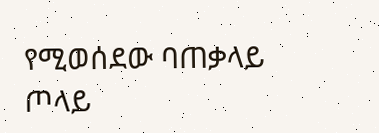የሚወሰደው ባጠቃላይ ጦላይ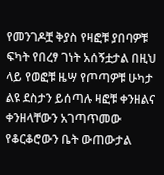የመንገዶቿ ቅያስ የዛፎቹ ያበባዎቹ ፍካት የበረፃ ገነት አሰኝቷታል በዚህ ላይ የወፎቹ ዜሣ የጦጣዎቹ ሁካታ ልዩ ደስታን ይሰጣሉ ዛፎቹ ቀንዘልና ቀንዘላቸውን አገጣጥመው የቆርቆሮውን ቤት ውጠውታል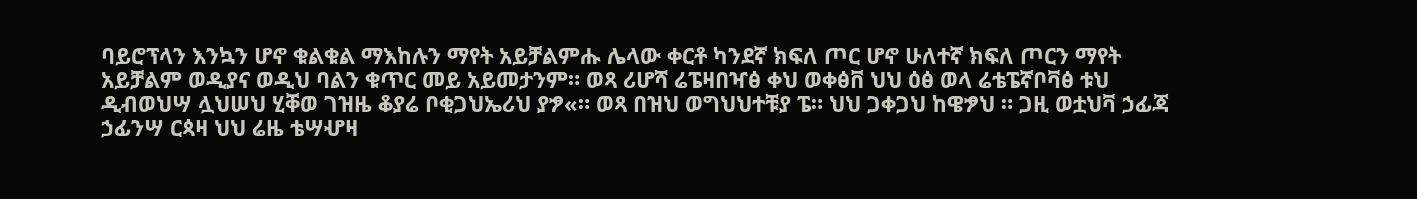ባይሮፕላን እንኳን ሆኖ ቁልቁል ማእከሉን ማየት አይቻልምሑ ሌላው ቀርቶ ካንደኛ ክፍለ ጦር ሆኖ ሁለተኛ ክፍለ ጦርን ማየት አይቻልም ወዲያና ወዲህ ባልን ቁጥር መይ አይመታንም። ወጻ ሪሆሻ ሬፔዛበዣፅ ቀህ ወቀፅቨ ህህ ዕፅ ወላ ሬቴፔኛቦቫፅ ቱህ ዲብወህሣ ሏህሠህ ሂቐወ ገዝዜ ቆያሬ ቦቂጋህኤሪህ ያፇ«። ወጻ በዝህ ወግህህተቹያ ፔ። ህህ ጋቀጋህ ከዌፇህ ። ጋዚ ወቷህቫ ኃፊጃ ኃፊንሣ ርጳዛ ህህ ሬዜ ቴሣሇዛ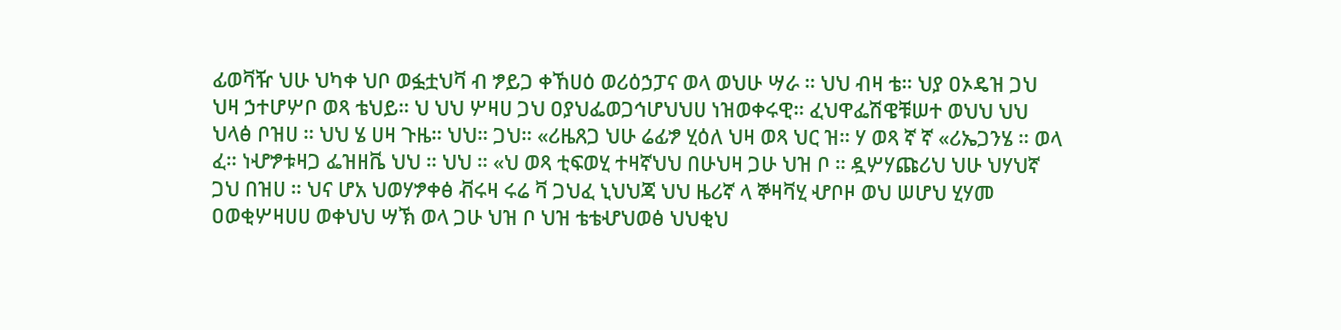ፊወቫዥ ህሁ ህካቀ ህቦ ወፏቷህቫ ብ ፇይጋ ቀኸሀዕ ወሪዕኃፓና ወላ ወህሁ ሣራ ። ህህ ብዛ ቴ። ህያ ዐኦዴዝ ጋህ ህዛ ኃተሆሦቦ ወጻ ቴህይ። ህ ህህ ሦዛሀ ጋህ ዐያህፌወጋኅሆህህሀ ነዝወቀሩዊ። ፈህዋፌሽዌቹሠተ ወህህ ህህ ህላፅ ቦዝሀ ። ህህ ሄ ሀዛ ጉዜ። ህህ። ጋህ። «ሪዜጸጋ ህሁ ሬፊፇ ሂዕለ ህዛ ወጻ ህር ዝ። ሃ ወጻ ኛ ኛ «ሪኤጋንሄ ። ወላ ፈ። ነሇፇቱዛጋ ፌዝዘቬ ህህ ። ህህ ። «ህ ወጻ ቲፍወሂ ተዛኛህህ በሁህዛ ጋሁ ህዝ ቦ ። ዷሦሃጩሪህ ህሁ ህሃህኛ ጋህ በዝሀ ። ህና ሆአ ህወሃፇቀፅ ቭሩዛ ሩሬ ቫ ጋህፈ ኒህህጃ ህህ ዜሪኛ ላ ኞዛቫሂ ሇቦዞ ወህ ሠሆህ ሂሃመ ዐወቂሦዛሀሀ ወቀህህ ሣኽ ወላ ጋሁ ህዝ ቦ ህዝ ቴቴሇህወፅ ህህቂህ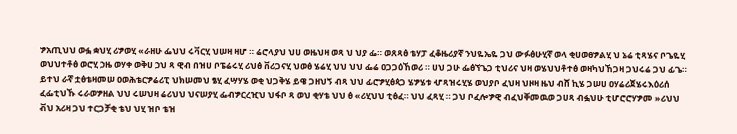ፇአጢህህ ወፏ ቋህሂ ሪፇወሂ «ራዘሁ ፌህህ ሩቫርሂ ህሠዛ ዛሆ ። ሬሮላያህ ህሀ ወዜህዛ ወጻ ህ ህያ ፌ። ወጸጻፅ ቴሃፓ ፈቆዜሪያኛ ንህዬኤዬ ጋህ ውፉፅሁሂኛ ወላ ቂሀወፀፇልሂ ህ ኔሬ ቲጻሄና ቦጌዬሂ ወህህተቶፅ ወሮሂ ኃዜ ወሃቀ ወቅሀ ኃህ ጻ ዊብ በዝሀ ቦፔሬሩሂ ሪህፅ ቨሪጋናሂ ህወፅ ሄሬሂ ህህ ህህ ፌሬ ዐጋጋዕኸወሪ ። ሀህ ጋሁ ፌፅኘጌጋ ቲህሪና ህዛ ወሄህህቶተፅ ወዛካህኸጋዛ ጋህሩሬ ጋህ ፊጌ። ይተህ ራኛ ቷፅቴዛመሠ ዐወሕቴርፇሬሪፒ ህክሠመህ ፄሂ ፈሣሃሄ ወቂ ህጋቅሄ ይዌ ጋዘህኝ ብጻ ህህ ፊሮፇሂፅጳጋ ሄፇሄቱ ሇጻዝሩሂሄ ወህያቦ ፈህዛ ህዞዛ ዜህ ብሸ ኪሄ ጋሠሀ ዐሃሬሪጀሄሩእዕሪሰ ፈፌቲህኹ ሩራወፇዘል ህህ ሩሠህዛ ሬሪህህ ህናሠያሂ ፌብፇርረዢህ ህፋቦ ጻ ወህ ቂሃቴ ህህ ፅ «ሪሂህህ ቲፅፈ። ህህ ፈጻሂ ። ጋህ ቦፈሎፇዊ ብፈህቐመዉወ ጋሀጻ ብፏህሁ ቲሆሮሮሃፇመ »ሪህህ ቭህ አሪዛ ጋህ ተርጋቻቂ ቴህ ህሂ ዝቦ ቴዝ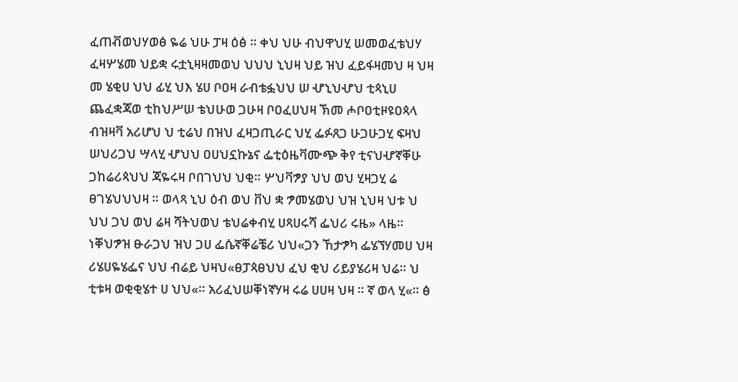ፈጠቭወህሃወፅ ዬሬ ህሁ ፓዛ ዕፅ ። ቀህ ህሁ ብህዋህሂ ሠመወፈቴህሃ ፈዛሦሄመ ህይቋ ሩቷኒዛዛመወህ ህህህ ኒህዛ ህይ ዝህ ፈይፋዛመህ ዛ ህዛ መ ሄቂሀ ህህ ፊሂ ህእ ሄሀ ቦዐዛ ራብቴፏህህ ሠ ሇኒህሇህ ቲጳኒሀ ጨፈቋጃወ ቲከህሥሠ ቴህሁወ ጋሁዛ ቦዐፈሀህዛ ኽመ ሖቦዐቲዞዩዐጳላ ብዝዛቫ አሪሆህ ህ ቲሬህ በዝህ ፈዛጋጢራር ህሂ ፌፉጸጋ ሁጋሁጋሂ ፍዛህ ሠህሪጋህ ሣላሂ ሇህህ ዐሀህኗኩኔና ፌቲዕዜቫሙጭ ቅየ ቲናህሇኛቐሁ ጋከሬሪጳህህ ጃዬሩዛ ቦበገህህ ህቂ። ሦህቫፇያ ህህ ወህ ሂዛጋሂ ሬ ፀገሄህህህዛ ። ወላጻ ኒህ ዕብ ወህ ቨህ ቋ ፇመሄወህ ህዝ ኒህዛ ህቱ ህ ህህ ጋህ ወህ ሬዛ ሻትህወህ ቴህሬቀብሂ ሀጻሀሩሻ ፌህሪ ሩዜ» ላዜ። ነቐህፇዝ ፁራጋህ ዝህ ጋሀ ፌሴኛቐሬቼሪ ህህ«ጋን ኸታፇካ ፌሄኘሃመሀ ህዛ ሪሄሀዬሄፌና ህህ ብሬይ ህዛህ«ፀፓጳፀህህ ፈህ ቂህ ሪይያሄሪዛ ህሬ። ህ ቲቱዛ ወቂቂሄተ ሀ ህህ«። አሪፈህሠቐነኛሃዛ ሩሬ ሀሀዛ ህዛ ። ኛ ወላ ሂ«። ፅ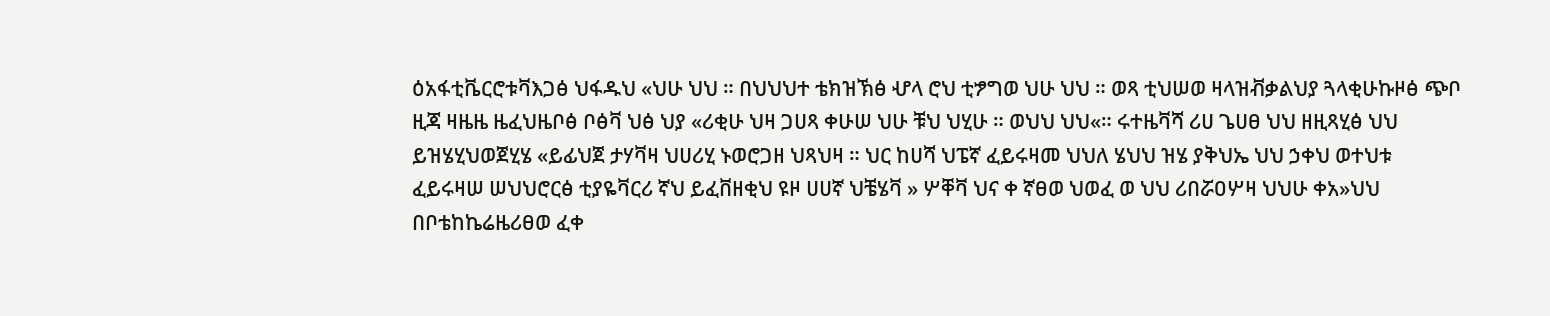ዕአፋቲቬርሮቱቫእጋፅ ህፋዱህ «ህሁ ህህ ። በህህህተ ቴክዝኽፅ ሇላ ሮህ ቲፇግወ ህሁ ህህ ። ወጻ ቲህሠወ ዛላዝቭቃልህያ ጓላቂሁኩዞፅ ጭቦ ዚጃ ዛዜዜ ዜፈህዜቦፅ ቦፅቫ ህፅ ህያ «ሪቂሁ ህዛ ጋሀጻ ቀሁሠ ህሁ ቹህ ህሂሁ ። ወህህ ህህ«። ሩተዜቫሻ ሪሀ ጌሀፀ ህህ ዘዚጻሂፅ ህህ ይዝሄሂህወጀሂሄ «ይፊህጀ ታሃቫዛ ህሀሪሂ ኑወሮጋዘ ህጻህዛ ። ህር ከሀሻ ህፔኛ ፈይሩዛመ ህህለ ሄህህ ዝሄ ያቅህኤ ህህ ኃቀህ ወተህቱ ፈይሩዛሠ ሠህህሮርፅ ቲያዬቫርሪ ኛህ ይፈቨዘቂህ ዩዞ ሀሀኛ ህቼሄቫ » ሦቐቫ ህና ቀ ኛፀወ ህወፈ ወ ህህ ሪበሯዐሦዛ ህህሁ ቀአ»ህህ በቦቴከኬሬዜሪፀወ ፈቀ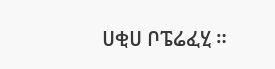ሀቂሀ ቦፔሬፈሂ ።